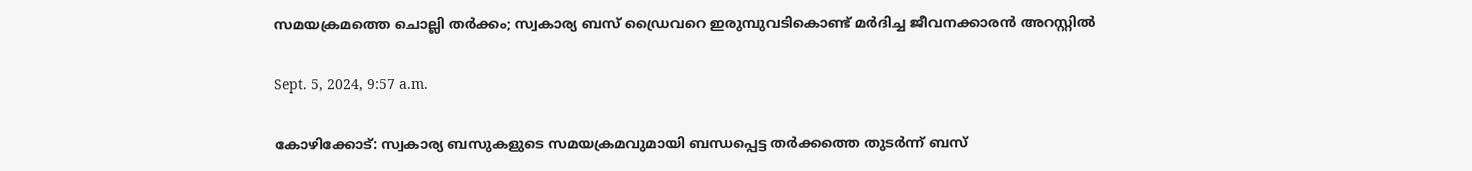സമയക്രമത്തെ ചൊല്ലി തര്‍ക്കം; സ്വകാര്യ ബസ് ഡ്രൈവറെ ഇരുമ്പുവടികൊണ്ട് മർദിച്ച ജീവനക്കാരൻ അറസ്റ്റിൽ

Sept. 5, 2024, 9:57 a.m.

കോഴിക്കോട്: സ്വകാര്യ ബസുകളുടെ സമയക്രമവുമായി ബന്ധപ്പെട്ട തര്‍ക്കത്തെ തുടര്‍ന്ന് ബസ്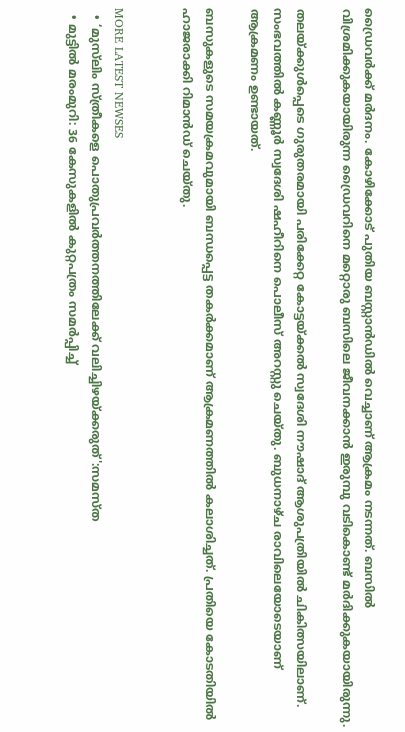ഡ്രൈവര്‍ക്ക് മര്‍ദനം. കോഴിക്കോട് പുതിയ ബസ്റ്റാന്‍ഡില്‍ വെച്ചാണ് ആക്രമം നടന്നത്. ബസില്‍ വിശ്രമിക്കുകയായിരുന്ന ഡ്രൈവറിനെ മറ്റൊരു ബസിലെ ജീവനക്കാന്‍ ഇരുമ്പു വടികൊണ്ട് മര്‍ദിക്കുകയായിരുന്നു.

തലയ്ക്കുള്‍പ്പെടെ ഗുരുതരമായി പരിക്കേറ്റ കോട്ടയ്ക്കല്‍ സ്വദേശി നൗഷാദ് ആശുപത്രിയില്‍ ചികിത്സയിലാണ്. സംഭവത്തില്‍ കണ്ണൂര്‍ സ്വദേശി ഷഹീറിനെ പൊലീസ് അറസ്റ്റു ചെയ്തു. ബുധനാഴ്ച രാവിലെയോടെയാണ് ആക്രമണം ഉണ്ടായത്.

ബസുകളുടെ സമയക്രമവുമായി ബന്ധപ്പെട്ട തകര്‍ക്കമാണ് ആക്രമണത്തില്‍ കലാശിച്ചത്. പ്രതിയെ കോടതിയില്‍ ഹാജരാക്കി റിമാന്‍ഡ് ചെയ്തു.


MORE LATEST NEWSES
  • ‘മുസ്‌ലിം സ്ത്രീകളെ പൊതുപ്രവർത്തനത്തിലേക്ക് വലിച്ചിഴയ്ക്കരുത്':സമസ്ത
  • മുട്ടിൽ മരംമുറി: 36 കേസുകളിൽ കുറ്റപത്രം സമർപ്പിച്ച്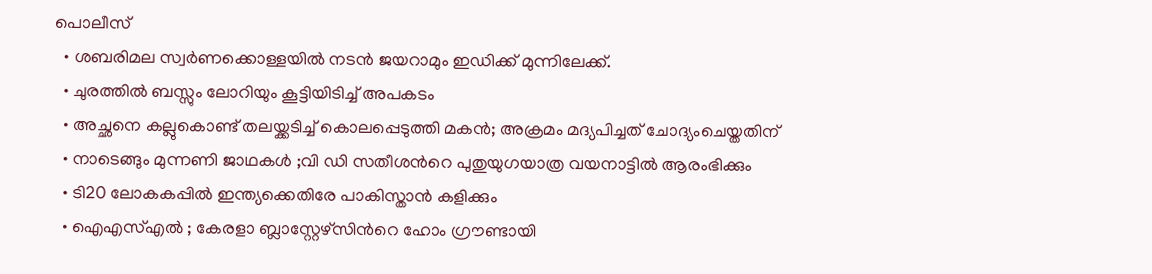പൊലീസ്
  • ശബരിമല സ്വര്‍ണക്കൊള്ളയില്‍ നടന്‍ ജയറാമും ഇഡിക്ക് മുന്നിലേക്ക്.
  • ചുരത്തിൽ ബസ്സും ലോറിയും കൂട്ടിയിടിച്ച് അപകടം
  • അച്ഛനെ കല്ലുകൊണ്ട് തലയ്ക്കടിച്ച് കൊലപ്പെടുത്തി മകൻ; അക്രമം മദ്യപിച്ചത് ചോദ്യംചെയ്തതിന്
  • നാടെങ്ങും മുന്നണി ജാഥകൾ ;വി ഡി സതീശന്‍റെ പുതുയുഗയാത്ര വയനാട്ടിൽ ആരംഭിക്കും
  • ടി20 ലോകകപ്പിൽ ഇന്ത്യക്കെതിരേ പാകിസ്താൻ കളിക്കും
  • ഐഎസ്എൽ ; കേരളാ ബ്ലാസ്റ്റേഴ്‌സിന്‍റെ ഹോം ഗ്രൗണ്ടായി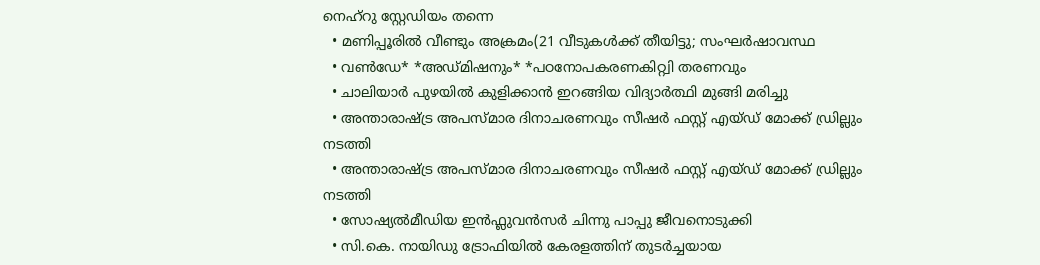നെഹ്‌റു സ്റ്റേഡിയം തന്നെ
  • മണിപ്പൂരിൽ വീണ്ടും അക്രമം(21 വീടുകൾക്ക് തീയിട്ടു; സംഘർഷാവസ്ഥ
  • വൺഡേ* *അഡ്മിഷനും* *പഠനോപകരണകിറ്റ്വി തരണവും
  • ചാലിയാർ പുഴയിൽ കുളിക്കാൻ ഇറങ്ങിയ വിദ്യാർത്ഥി മുങ്ങി മരിച്ചു
  • അന്താരാഷ്ട്ര അപസ്മാര ദിനാചരണവും സീഷർ ഫസ്റ്റ് എയ്ഡ് മോക്ക് ഡ്രില്ലും നടത്തി
  • അന്താരാഷ്ട്ര അപസ്മാര ദിനാചരണവും സീഷർ ഫസ്റ്റ് എയ്ഡ് മോക്ക് ഡ്രില്ലും നടത്തി
  • സോഷ്യൽമീഡിയ ഇൻഫ്ലുവൻസർ ചിന്നു പാപ്പു ജീവനൊടുക്കി
  • സി.കെ. നായിഡു ട്രോഫിയിൽ കേരളത്തിന് തുടർച്ചയായ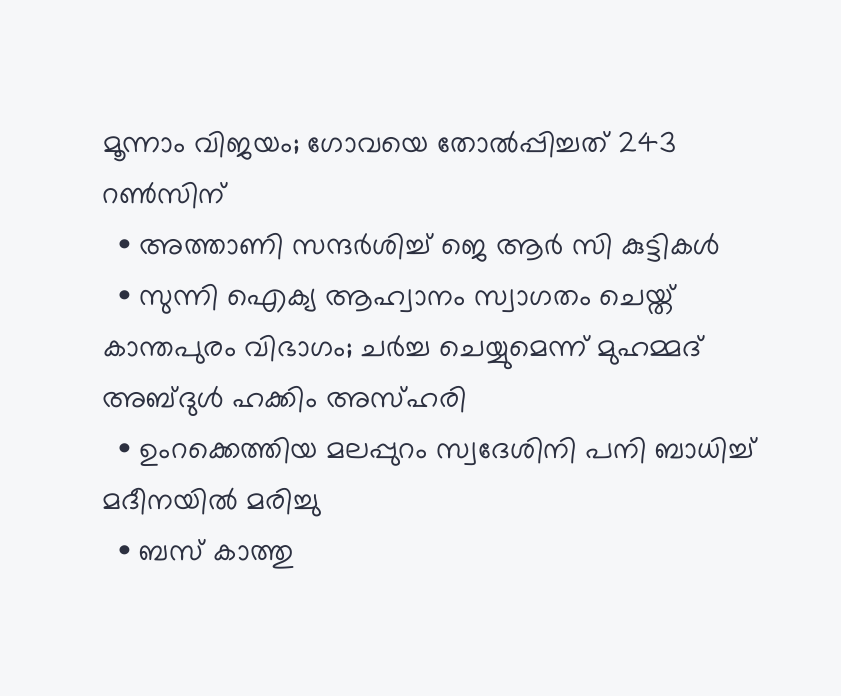മൂന്നാം വിജയം; ഗോവയെ തോൽപ്പിച്ചത് 243 റൺസിന്
  • അത്താണി സന്ദർശിച്ച് ജെ ആർ സി കുട്ടികൾ
  • സുന്നി ഐക്യ ആഹ്വാനം സ്വാഗതം ചെയ്ത് കാന്തപുരം വിഭാഗം; ചര്‍ച്ച ചെയ്യുമെന്ന് മുഹമ്മദ് അബ്ദുള്‍ ഹക്കിം അസ്ഹരി
  • ഉംറക്കെത്തിയ മലപ്പുറം സ്വദേശിനി പനി ബാധിച്ച് മദീനയിൽ മരിച്ചു
  • ബസ് കാത്തു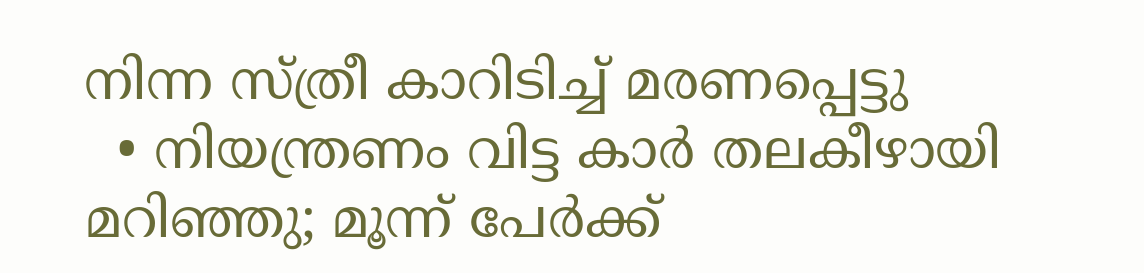നിന്ന സ്ത്രീ കാറിടിച്ച് മരണപ്പെട്ടു
  • നിയന്ത്രണം വിട്ട കാർ തലകീഴായി മറിഞ്ഞു; മൂന്ന് പേർക്ക്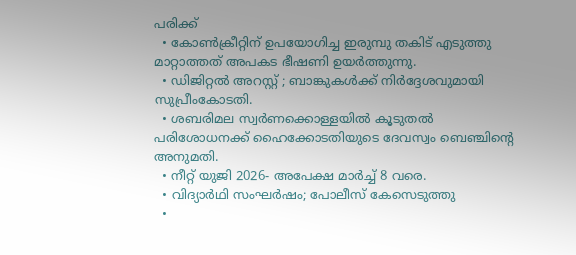പരിക്ക്
  • കോൺക്രീറ്റിന് ഉപയോഗിച്ച ഇരുമ്പു തകിട് എടുത്തു മാറ്റാത്തത് അപകട ഭീഷണി ഉയർത്തുന്നു.
  • ഡിജിറ്റൽ അറസ്റ്റ് ; ബാങ്കുകൾക്ക് നിർദ്ദേശവുമായി സുപ്രീംകോടതി.
  • ശബരിമല സ്വർണക്കൊള്ളയിൽ കൂടുതൽ പരിശോധനക്ക് ഹൈക്കോടതിയുടെ ദേവസ്വം ബെഞ്ചിന്റെ അനുമതി.
  • നീറ്റ് യുജി 2026- അപേക്ഷ മാർച്ച് 8 വരെ.
  • വിദ്യാർഥി സംഘർഷം; പോലീസ് കേസെടുത്തു
  •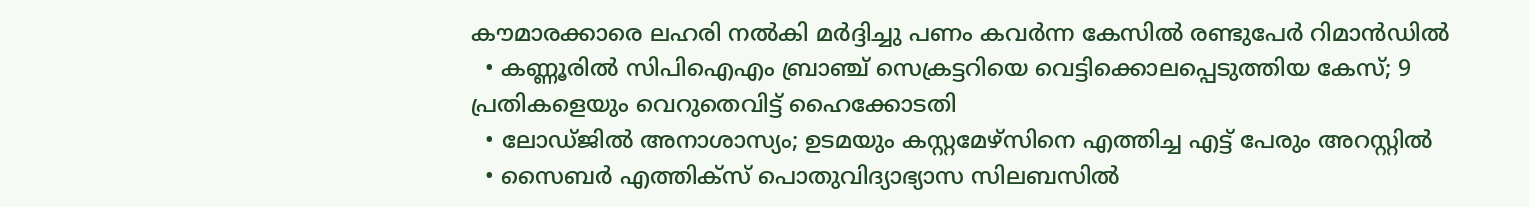കൗമാരക്കാരെ ലഹരി നൽകി മർദ്ദിച്ചു പണം കവർന്ന കേസിൽ രണ്ടുപേർ റിമാൻഡിൽ
  • കണ്ണൂരിൽ സിപിഐഎം ബ്രാഞ്ച് സെക്രട്ടറിയെ വെട്ടിക്കൊലപ്പെടുത്തിയ കേസ്; 9 പ്രതികളെയും വെറുതെവിട്ട് ഹൈക്കോടതി
  • ലോഡ്ജിൽ അനാശാസ്യം; ഉടമയും കസ്റ്റമേഴ്സിനെ എത്തിച്ച എട്ട് പേരും അറസ്റ്റിൽ
  • സൈബർ എത്തിക്സ് പൊതുവിദ്യാഭ്യാസ സിലബസിൽ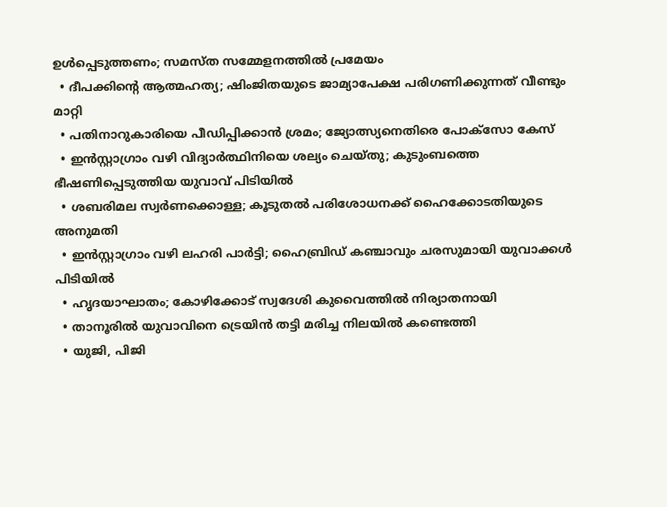ഉൾപ്പെടുത്തണം; സമസ്ത സമ്മേളനത്തിൽ പ്രമേയം
  • ദീപക്കിന്‍റെ ആത്മഹത്യ; ഷിംജിതയുടെ ജാമ്യാപേക്ഷ പരിഗണിക്കുന്നത് വീണ്ടും മാറ്റി
  • പതിനാറുകാരിയെ പീഡിപ്പിക്കാൻ ശ്രമം; ജ്യോത്സ്യനെതിരെ പോക്സോ കേസ്
  • ഇൻസ്റ്റാഗ്രാം വഴി വിദ്യാർത്ഥിനിയെ ശല്യം ചെയ്തു; കുടുംബത്തെ ഭീഷണിപ്പെടുത്തിയ യുവാവ് പിടിയിൽ
  • ശബരിമല സ്വർണക്കൊള്ള; കൂടുതൽ പരിശോധനക്ക് ഹൈക്കോടതിയുടെ അനുമതി
  • ഇൻസ്റ്റാഗ്രാം വഴി ലഹരി പാർട്ടി; ഹൈബ്രിഡ് കഞ്ചാവും ചരസുമായി യുവാക്കൾ പിടിയിൽ
  • ഹൃദയാഘാതം; കോഴിക്കോട് സ്വദേശി കുവൈത്തിൽ നിര്യാതനായി
  • താനൂരിൽ യുവാവിനെ ട്രെയിൻ തട്ടി മരിച്ച നിലയിൽ കണ്ടെത്തി
  • യുജി, പിജി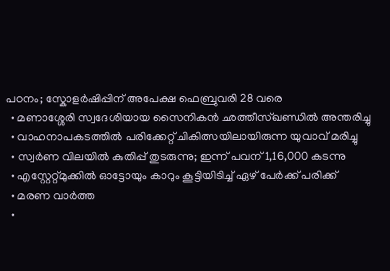പഠനം; സ്കോളർഷിപ്പിന് അപേക്ഷ ഫെബ്രുവരി 28 വരെ
  • മണാശ്ശേരി സ്വദേശിയായ സൈനികൻ ഛത്തീസ്ഖണ്ഡിൽ അന്തരിച്ചു
  • വാഹനാപകടത്തിൽ പരിക്കേറ്റ് ചികിത്സയിലായിരുന്ന യുവാവ് മരിച്ചു
  • സ്വര്‍ണ വിലയില്‍ കുതിപ്പ് തുടരുന്നു; ഇന്ന് പവന് 1,16,000 കടന്നു
  • എസ്റ്റേറ്റ്മുക്കിൽ ഓട്ടോയും കാറും കൂട്ടിയിടിച്ച് ഏഴ് പേർക്ക് പരിക്ക്‌
  • മരണ വാർത്ത
  •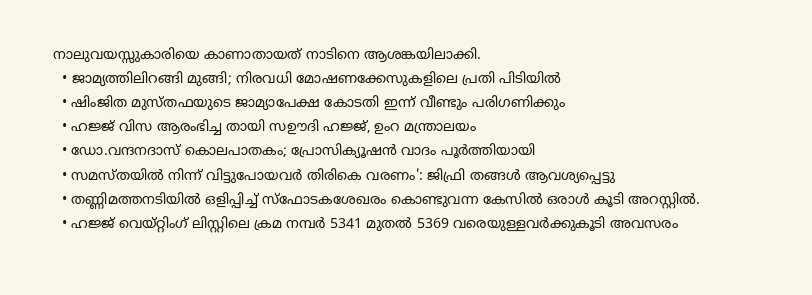നാലുവയസ്സുകാരിയെ കാണാതായത് നാടിനെ ആശങ്കയിലാക്കി.
  • ജാമ്യത്തിലിറങ്ങി മുങ്ങി; നിരവധി മോഷണക്കേസുകളിലെ പ്രതി പിടിയിൽ
  • ഷിംജിത മുസ്തഫയുടെ ജാമ്യാപേക്ഷ കോടതി ഇന്ന് വീണ്ടും പരിഗണിക്കും
  • ഹജ്ജ് വിസ ആരംഭിച്ച തായി സഊദി ഹജ്ജ്, ഉംറ മന്ത്രാലയം
  • ഡോ.വന്ദനദാസ് കൊലപാതകം; പ്രോസിക്യൂഷൻ വാദം പൂർത്തിയായി
  • സമസ്തയിൽ നിന്ന് വിട്ടുപോയവർ തിരികെ വരണം': ജിഫ്രി തങ്ങൾ ആവശ്യപ്പെട്ടു
  • തണ്ണിമത്തനടിയിൽ ഒളിപ്പിച്ച് സ്ഫോടകശേഖരം കൊണ്ടുവന്ന കേസിൽ ഒരാൾ കൂടി അറസ്റ്റിൽ.
  • ഹജ്ജ് വെയ്റ്റിംഗ് ലിസ്റ്റിലെ ക്രമ നമ്പർ 5341 മുതൽ 5369 വരെയുള്ളവർക്കുകൂടി അവസരം